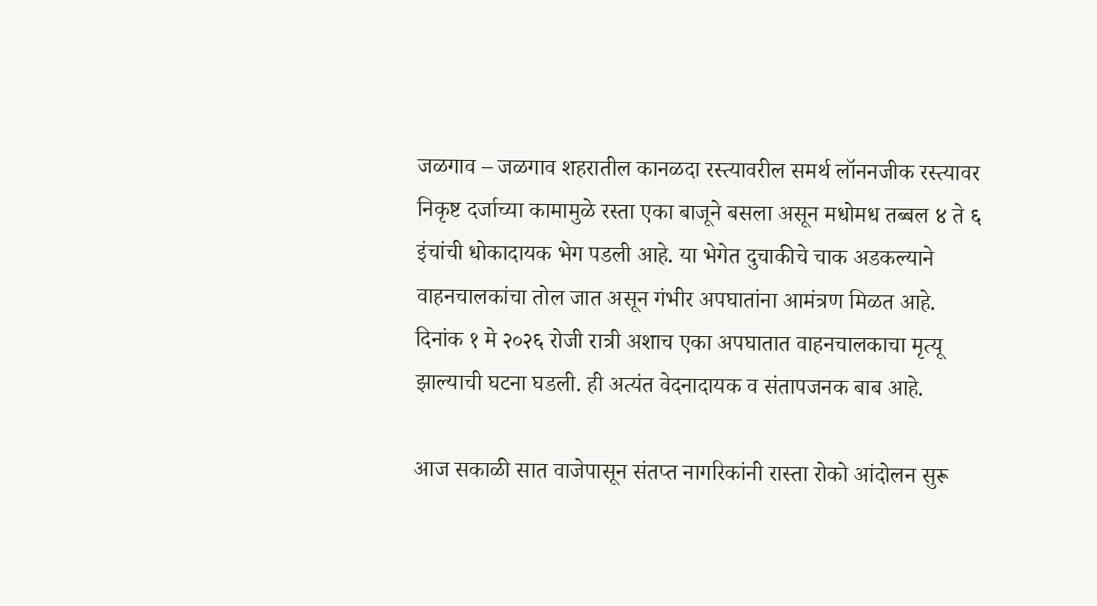जळगाव – जळगाव शहरातील कानळदा रस्त्यावरील समर्थ लॉननजीक रस्त्यावर निकृष्ट दर्जाच्या कामामुळे रस्ता एका बाजूने बसला असून मधोमध तब्बल ४ ते ६ इंचांची धोकादायक भेग पडली आहे. या भेगेत दुचाकीचे चाक अडकल्याने वाहनचालकांचा तोल जात असून गंभीर अपघातांना आमंत्रण मिळत आहे. दिनांक १ मे २०२६ रोजी रात्री अशाच एका अपघातात वाहनचालकाचा मृत्यू झाल्याची घटना घडली. ही अत्यंत वेदनादायक व संतापजनक बाब आहे.

आज सकाळी सात वाजेपासून संतप्त नागरिकांनी रास्ता रोको आंदोलन सुरू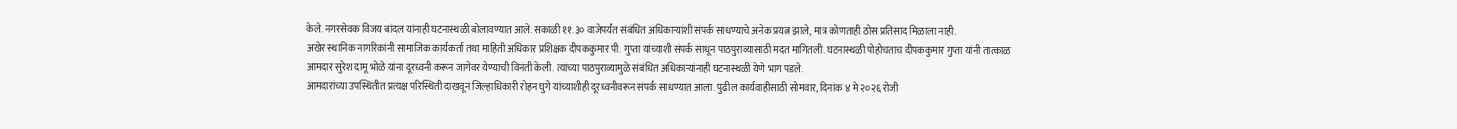केले. नगरसेवक विजय बांदल यांनाही घटनास्थळी बोलावण्यात आले. सकाळी ११.३० वाजेपर्यंत संबंधित अधिकाऱ्यांशी संपर्क साधण्याचे अनेक प्रयत्न झाले, मात्र कोणताही ठोस प्रतिसाद मिळाला नाही.
अखेर स्थानिक नागरिकांनी सामाजिक कार्यकर्ता तथा माहिती अधिकार प्रशिक्षक दीपककुमार पी. गुप्ता यांच्याशी संपर्क साधून पाठपुराव्यासाठी मदत मागितली. घटनास्थळी पोहोचताच दीपककुमार गुप्ता यांनी तात्काळ आमदार सुरेश दामू भोळे यांना दूरध्वनी करून जागेवर येण्याची विनंती केली. त्यांच्या पाठपुराव्यामुळे संबंधित अधिकाऱ्यांनाही घटनास्थळी येणे भाग पडले.
आमदारांच्या उपस्थितीत प्रत्यक्ष परिस्थिती दाखवून जिल्हाधिकारी रोहन घुगे यांच्याशीही दूरध्वनीवरून संपर्क साधण्यात आला. पुढील कार्यवाहीसाठी सोमवार, दिनांक ४ मे २०२६ रोजी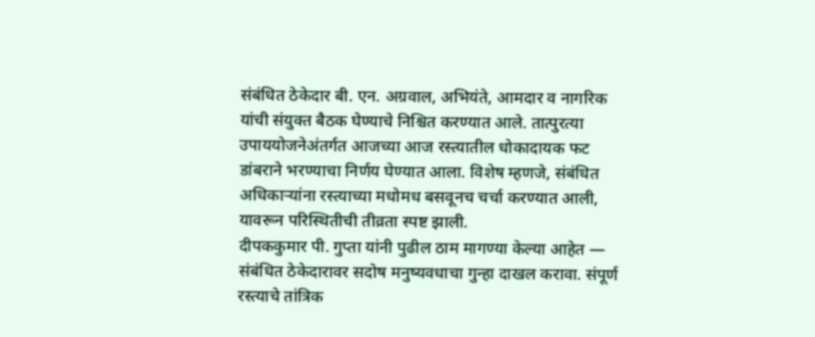संबंधित ठेकेदार बी. एन. अग्रवाल, अभियंते, आमदार व नागरिक यांची संयुक्त बैठक घेण्याचे निश्चित करण्यात आले. तात्पुरत्या उपाययोजनेअंतर्गत आजच्या आज रस्त्यातील धोकादायक फट डांबराने भरण्याचा निर्णय घेण्यात आला. विशेष म्हणजे, संबंधित अधिकाऱ्यांना रस्त्याच्या मधोमध बसवूनच चर्चा करण्यात आली, यावरून परिस्थितीची तीव्रता स्पष्ट झाली.
दीपककुमार पी. गुप्ता यांनी पुढील ठाम मागण्या केल्या आहेत — संबंधित ठेकेदारावर सदोष मनुष्यवधाचा गुन्हा दाखल करावा. संपूर्ण रस्त्याचे तांत्रिक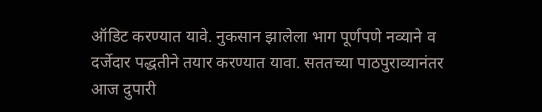ऑडिट करण्यात यावे. नुकसान झालेला भाग पूर्णपणे नव्याने व दर्जेदार पद्धतीने तयार करण्यात यावा. सततच्या पाठपुराव्यानंतर आज दुपारी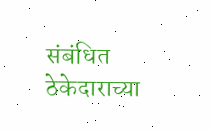संबंधित ठेकेदाराच्या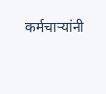कर्मचाऱ्यांनी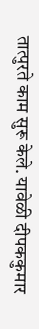तात्पुरते काम सुरू केले. यावेळी दीपककुमार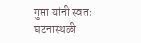गुप्ता यांनी स्वतः घटनास्थळी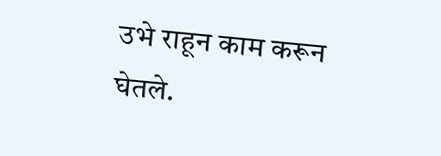उभे राहून काम करून घेतले.